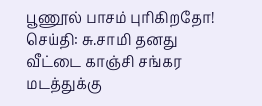பூணூல் பாசம் புரிகிறதோ!
செய்தி: சு.சாமி தனது வீட்டை காஞ்சி சங்கர மடத்துக்கு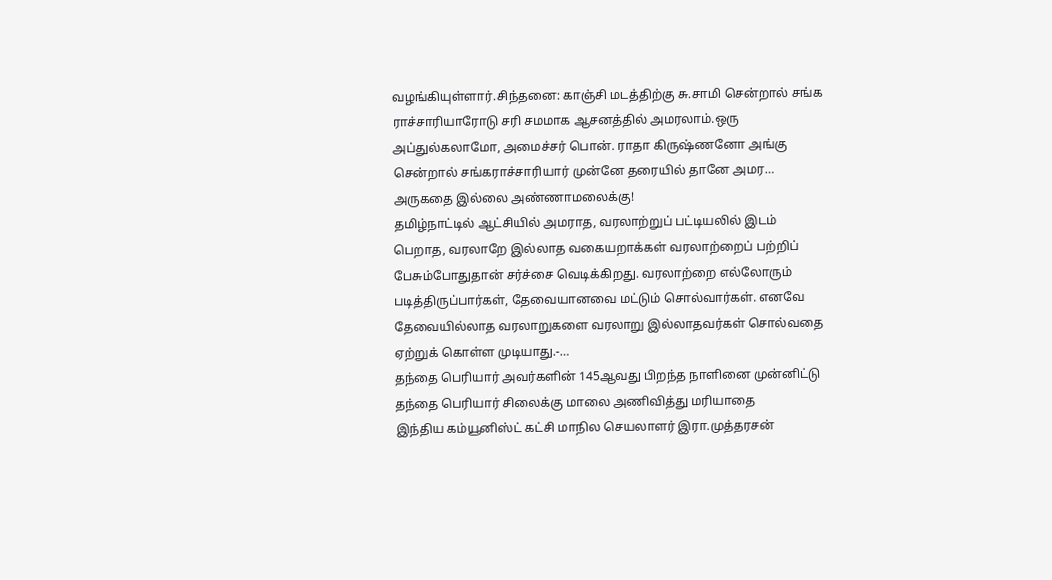வழங்கியுள்ளார்.சிந்தனை: காஞ்சி மடத்திற்கு சு.சாமி சென்றால் சங்க ராச்சாரியாரோடு சரி சமமாக ஆசனத்தில் அமரலாம்.ஒரு அப்துல்கலாமோ, அமைச்சர் பொன். ராதா கிருஷ்ணனோ அங்கு சென்றால் சங்கராச்சாரியார் முன்னே தரையில் தானே அமர…
அருகதை இல்லை அண்ணாமலைக்கு!
தமிழ்நாட்டில் ஆட்சியில் அமராத, வரலாற்றுப் பட்டியலில் இடம் பெறாத, வரலாறே இல்லாத வகையறாக்கள் வரலாற்றைப் பற்றிப் பேசும்போதுதான் சர்ச்சை வெடிக்கிறது. வரலாற்றை எல்லோரும் படித்திருப்பார்கள், தேவையானவை மட்டும் சொல்வார்கள். எனவே தேவையில்லாத வரலாறுகளை வரலாறு இல்லாதவர்கள் சொல்வதை ஏற்றுக் கொள்ள முடியாது.-…
தந்தை பெரியார் அவர்களின் 145ஆவது பிறந்த நாளினை முன்னிட்டு தந்தை பெரியார் சிலைக்கு மாலை அணிவித்து மரியாதை
இந்திய கம்யூனிஸ்ட் கட்சி மாநில செயலாளர் இரா.முத்தரசன்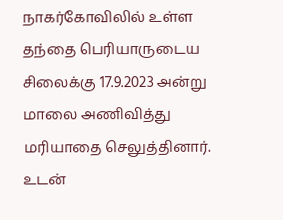நாகர்கோவிலில் உள்ள தந்தை பெரியாருடைய சிலைக்கு 17.9.2023 அன்று மாலை அணிவித்து மரியாதை செலுத்தினார். உடன்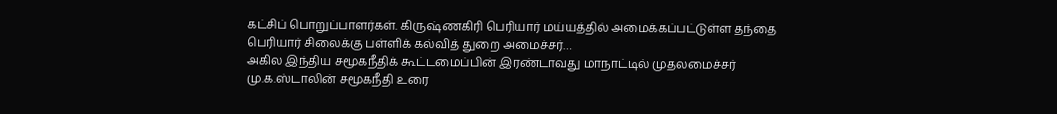கட்சிப் பொறுப்பாளர்கள். கிருஷ்ணகிரி பெரியார் மய்யத்தில் அமைக்கப்பட்டுள்ள தந்தை பெரியார் சிலைக்கு பள்ளிக் கல்வித் துறை அமைச்சர்…
அகில இந்திய சமூகநீதிக் கூட்டமைப்பின் இரண்டாவது மாநாட்டில் முதலமைச்சர் மு.க.ஸ்டாலின் சமூகநீதி உரை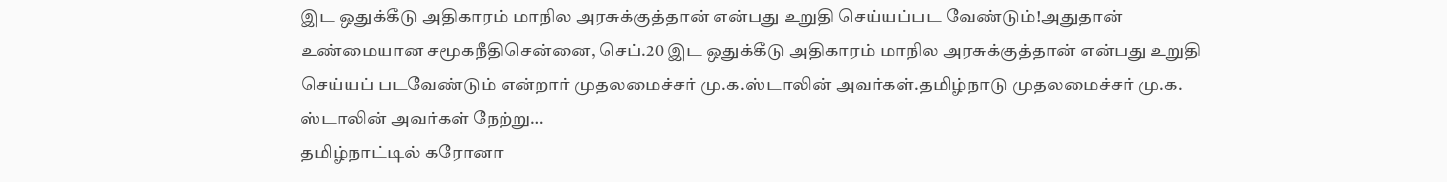இட ஒதுக்கீடு அதிகாரம் மாநில அரசுக்குத்தான் என்பது உறுதி செய்யப்பட வேண்டும்!அதுதான் உண்மையான சமூகநீதிசென்னை, செப்.20 இட ஒதுக்கீடு அதிகாரம் மாநில அரசுக்குத்தான் என்பது உறுதி செய்யப் படவேண்டும் என்றார் முதலமைச்சர் மு.க.ஸ்டாலின் அவர்கள்.தமிழ்நாடு முதலமைச்சர் மு.க. ஸ்டாலின் அவர்கள் நேற்று…
தமிழ்நாட்டில் கரோனா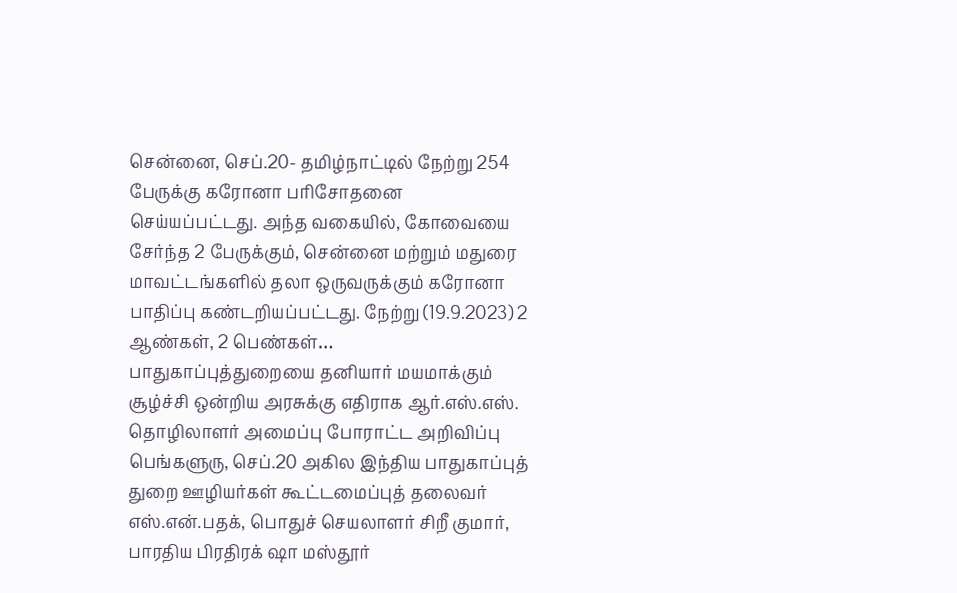சென்னை, செப்.20- தமிழ்நாட்டில் நேற்று 254 பேருக்கு கரோனா பரிசோதனை செய்யப்பட்டது. அந்த வகையில், கோவையை சேர்ந்த 2 பேருக்கும், சென்னை மற்றும் மதுரை மாவட்டங்களில் தலா ஒருவருக்கும் கரோனா பாதிப்பு கண்டறியப்பட்டது. நேற்று (19.9.2023) 2 ஆண்கள், 2 பெண்கள்…
பாதுகாப்புத்துறையை தனியார் மயமாக்கும் சூழ்ச்சி ஒன்றிய அரசுக்கு எதிராக ஆர்.எஸ்.எஸ். தொழிலாளர் அமைப்பு போராட்ட அறிவிப்பு
பெங்களுரு, செப்.20 அகில இந்திய பாதுகாப்புத் துறை ஊழியர்கள் கூட்டமைப்புத் தலைவர் எஸ்.என்.பதக், பொதுச் செயலாளர் சிறீ குமார், பாரதிய பிரதிரக் ஷா மஸ்தூர்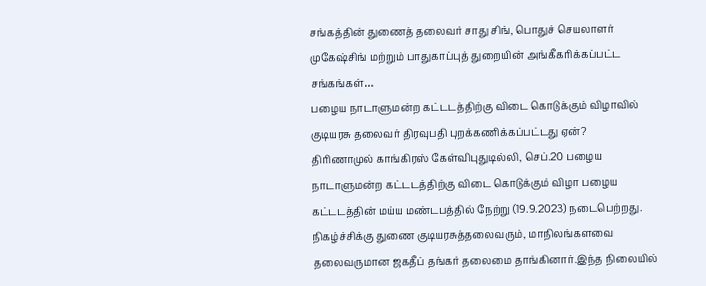சங்கத்தின் துணைத் தலைவர் சாது சிங், பொதுச் செயலாளர் முகேஷ்சிங் மற்றும் பாதுகாப்புத் துறையின் அங்கீகரிக்கப்பட்ட சங்கங்கள்…
பழைய நாடாளுமன்ற கட்டடத்திற்கு விடை கொடுக்கும் விழாவில் குடியரசு தலைவர் திரவுபதி புறக்கணிக்கப்பட்டது ஏன்?
திரிணாமுல் காங்கிரஸ் கேள்விபுதுடில்லி, செப்.20 பழைய நாடாளுமன்ற கட்டடத்திற்கு விடை கொடுக்கும் விழா பழைய கட்டடத்தின் மய்ய மண்டபத்தில் நேற்று (19.9.2023) நடைபெற்றது. நிகழ்ச்சிக்கு துணை குடியரசுத்தலைவரும், மாநிலங்களவை தலைவருமான ஜகதீப் தங்கர் தலைமை தாங்கினார்.இந்த நிலையில்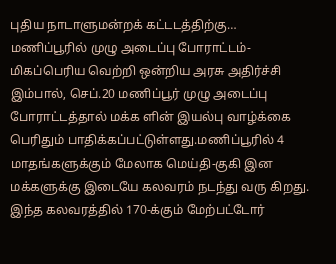புதிய நாடாளுமன்றக் கட்டடத்திற்கு…
மணிப்பூரில் முழு அடைப்பு போராட்டம்- மிகப்பெரிய வெற்றி ஒன்றிய அரசு அதிர்ச்சி
இம்பால், செப்.20 மணிப்பூர் முழு அடைப்பு போராட்டத்தால் மக்க ளின் இயல்பு வாழ்க்கை பெரிதும் பாதிக்கப்பட்டுள்ளது.மணிப்பூரில் 4 மாதங்களுக்கும் மேலாக மெய்தி-குகி இன மக்களுக்கு இடையே கலவரம் நடந்து வரு கிறது. இந்த கலவரத்தில் 170-க்கும் மேற்பட்டோர்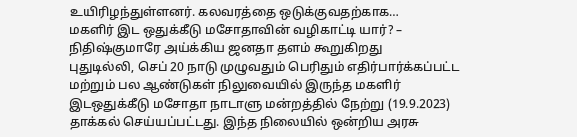உயிரிழந்துள்ளனர். கலவரத்தை ஒடுக்குவதற்காக…
மகளிர் இட ஒதுக்கீடு மசோதாவின் வழிகாட்டி யார்? – நிதிஷ்குமாரே அய்க்கிய ஜனதா தளம் கூறுகிறது
புதுடில்லி, செப் 20 நாடு முழுவதும் பெரிதும் எதிர்பார்க்கப்பட்ட மற்றும் பல ஆண்டுகள் நிலுவையில் இருந்த மகளிர் இடஒதுக்கீடு மசோதா நாடாளு மன்றத்தில் நேற்று (19.9.2023) தாக்கல் செய்யப்பட்டது. இந்த நிலையில் ஒன்றிய அரசு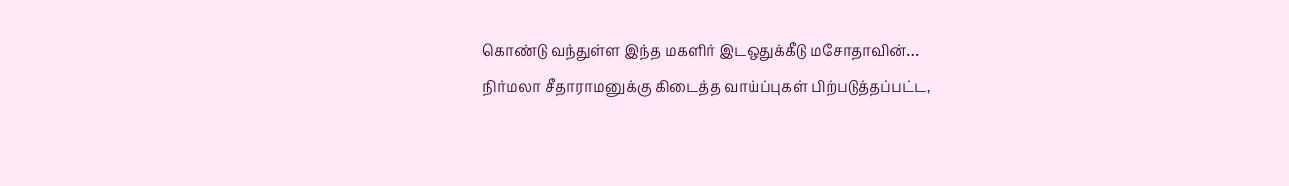கொண்டு வந்துள்ள இந்த மகளிர் இடஒதுக்கீடு மசோதாவின்…
நிர்மலா சீதாராமனுக்கு கிடைத்த வாய்ப்புகள் பிற்படுத்தப்பட்ட,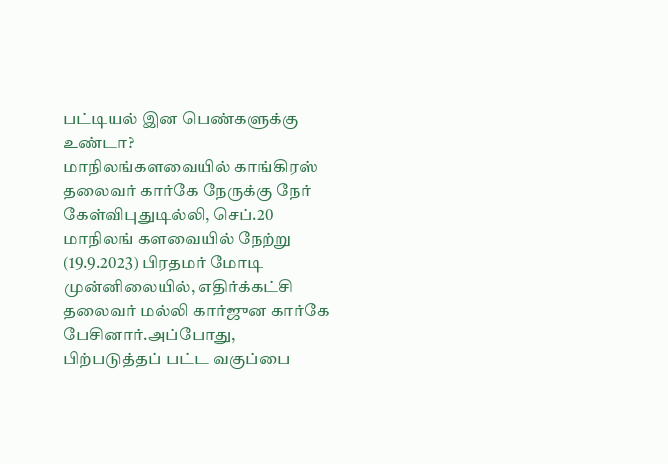பட்டியல் இன பெண்களுக்கு உண்டா?
மாநிலங்களவையில் காங்கிரஸ் தலைவர் கார்கே நேருக்கு நேர் கேள்விபுதுடில்லி, செப்.20 மாநிலங் களவையில் நேற்று (19.9.2023) பிரதமர் மோடி முன்னிலையில், எதிர்க்கட்சி தலைவர் மல்லி கார்ஜுன கார்கே பேசினார்.அப்போது, பிற்படுத்தப் பட்ட வகுப்பை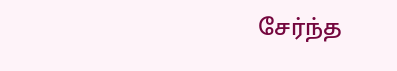சேர்ந்த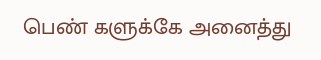பெண் களுக்கே அனைத்து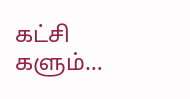கட்சி களும்…